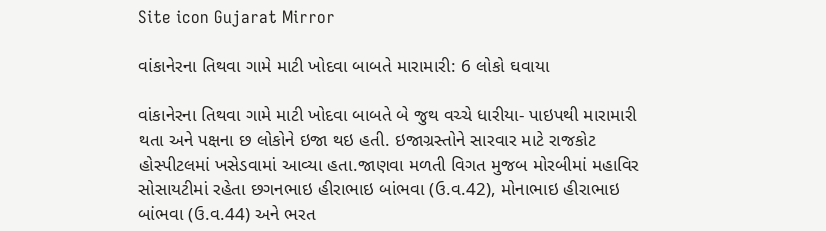Site icon Gujarat Mirror

વાંકાનેરના તિથવા ગામે માટી ખોદવા બાબતે મારામારી: 6 લોકો ઘવાયા

વાંકાનેરના તિથવા ગામે માટી ખોદવા બાબતે બે જુથ વચ્ચે ધારીયા- પાઇપથી મારામારી થતા અને પક્ષના છ લોકોને ઇજા થઇ હતી. ઇજાગ્રસ્તોને સારવાર માટે રાજકોટ હોસ્પીટલમાં ખસેડવામાં આવ્યા હતા.જાણવા મળતી વિગત મુજબ મોરબીમાં મહાવિર સોસાયટીમાં રહેતા છગનભાઇ હીરાભાઇ બાંભવા (ઉ.વ.42), મોનાભાઇ હીરાભાઇ બાંભવા (ઉ.વ.44) અને ભરત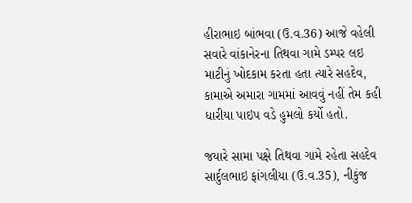હીરાભાઇ બાંભવા (ઉ.વ.36) આજે વહેલી સવારે વાંકાનેરના તિથવા ગામે ડમ્પર લઇ માટીનું ખોદકામ કરતા હતા ત્યારે સહદેવ, કામાએ અમારા ગામમાં આવવું નહીં તેમ કહી ધારીયા પાઇપ વડે હુમલો કર્યો હતો.

જયારે સામા પક્ષે તિથવા ગામે રહેતા સહદેવ સાર્દુલભાઇ ફાંગલીયા (ઉ.વ.35), નીકુંજ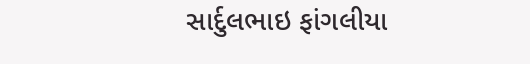સાર્દુલભાઇ ફાંગલીયા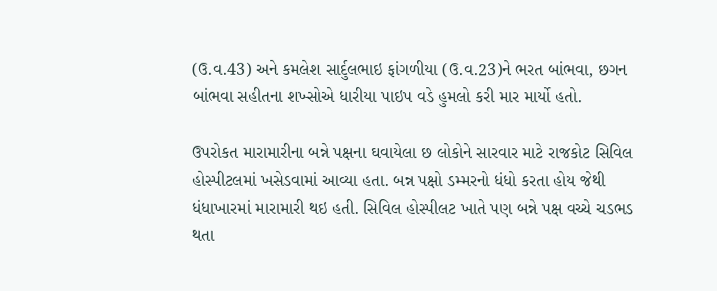(ઉ.વ.43) અને કમલેશ સાર્દુલભાઇ ફાંગળીયા (ઉ.વ.23)ને ભરત બાંભવા, છગન બાંભવા સહીતના શખ્સોએ ધારીયા પાઇપ વડે હુમલો કરી માર માર્યો હતો.

ઉપરોકત મારામારીના બન્ને પક્ષના ઘવાયેલા છ લોકોને સારવાર માટે રાજકોટ સિવિલ હોસ્પીટલમાં ખસેડવામાં આવ્યા હતા. બન્ન પક્ષો ડમ્મરનો ધંધો કરતા હોય જેથી ધંધાખારમાં મારામારી થઇ હતી. સિવિલ હોસ્પીલટ ખાતે પણ બન્ને પક્ષ વચ્ચે ચડભડ થતા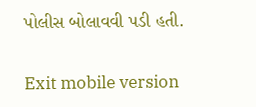પોલીસ બોલાવવી પડી હતી.

Exit mobile version